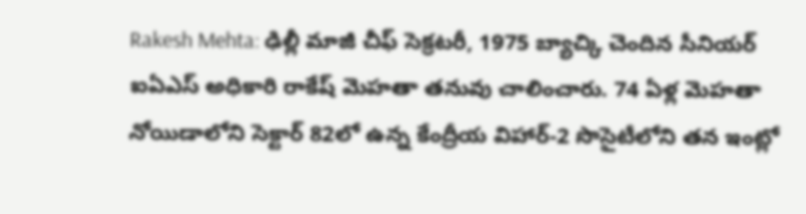Rakesh Mehta: ఢిల్లీ మాజీ చీఫ్ సెక్రటరీ, 1975 బ్యాచ్కి చెందిన సీనియర్ ఐఏఎస్ అధికారి రాకేష్ మెహతా తనువు చాలించారు. 74 ఏళ్ల మెహతా నోయిడాలోని సెక్టార్ 82లో ఉన్న కేంద్రీయ విహార్-2 సొసైటీలోని తన ఇంట్లో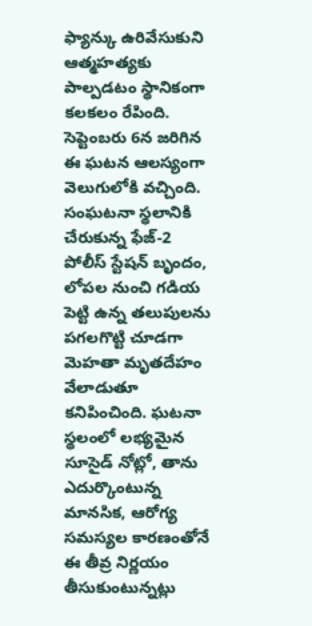ఫ్యాన్కు ఉరివేసుకుని ఆత్మహత్యకు పాల్పడటం స్థానికంగా కలకలం రేపింది. సెప్టెంబరు 6న జరిగిన ఈ ఘటన ఆలస్యంగా వెలుగులోకి వచ్చింది. సంఘటనా స్థలానికి చేరుకున్న ఫేజ్-2 పోలీస్ స్టేషన్ బృందం, లోపల నుంచి గడియ పెట్టి ఉన్న తలుపులను పగలగొట్టి చూడగా మెహతా మృతదేహం వేలాడుతూ కనిపించింది. ఘటనా స్థలంలో లభ్యమైన సూసైడ్ నోట్లో, తాను ఎదుర్కొంటున్న మానసిక, ఆరోగ్య సమస్యల కారణంతోనే ఈ తీవ్ర నిర్ణయం తీసుకుంటున్నట్లు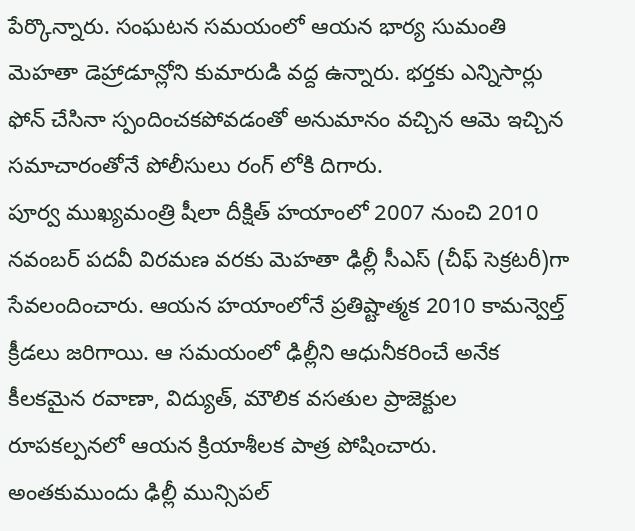పేర్కొన్నారు. సంఘటన సమయంలో ఆయన భార్య సుమంతి మెహతా డెహ్రాడూన్లోని కుమారుడి వద్ద ఉన్నారు. భర్తకు ఎన్నిసార్లు ఫోన్ చేసినా స్పందించకపోవడంతో అనుమానం వచ్చిన ఆమె ఇచ్చిన సమాచారంతోనే పోలీసులు రంగ్ లోకి దిగారు.
పూర్వ ముఖ్యమంత్రి షీలా దీక్షిత్ హయాంలో 2007 నుంచి 2010 నవంబర్ పదవీ విరమణ వరకు మెహతా ఢిల్లీ సీఎస్ (చీఫ్ సెక్రటరీ)గా సేవలందించారు. ఆయన హయాంలోనే ప్రతిష్టాత్మక 2010 కామన్వెల్త్ క్రీడలు జరిగాయి. ఆ సమయంలో ఢిల్లీని ఆధునీకరించే అనేక కీలకమైన రవాణా, విద్యుత్, మౌలిక వసతుల ప్రాజెక్టుల రూపకల్పనలో ఆయన క్రియాశీలక పాత్ర పోషించారు. అంతకుముందు ఢిల్లీ మున్సిపల్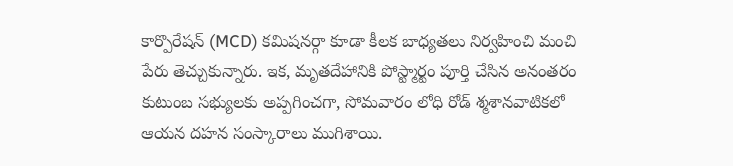కార్పొరేషన్ (MCD) కమిషనర్గా కూడా కీలక బాధ్యతలు నిర్వహించి మంచి పేరు తెచ్చుకున్నారు. ఇక, మృతదేహానికి పోస్ట్మార్టం పూర్తి చేసిన అనంతరం కుటుంబ సభ్యులకు అప్పగించగా, సోమవారం లోధి రోడ్ శ్మశానవాటికలో ఆయన దహన సంస్కారాలు ముగిశాయి.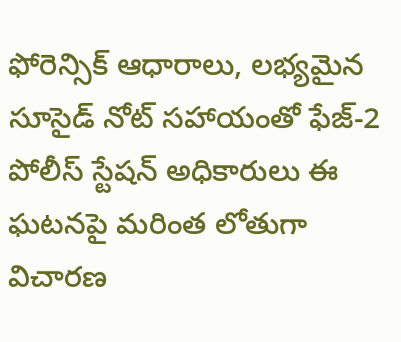ఫోరెన్సిక్ ఆధారాలు, లభ్యమైన సూసైడ్ నోట్ సహాయంతో ఫేజ్-2 పోలీస్ స్టేషన్ అధికారులు ఈ ఘటనపై మరింత లోతుగా విచారణ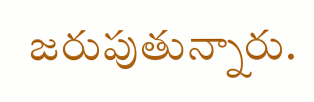జరుపుతున్నారు.